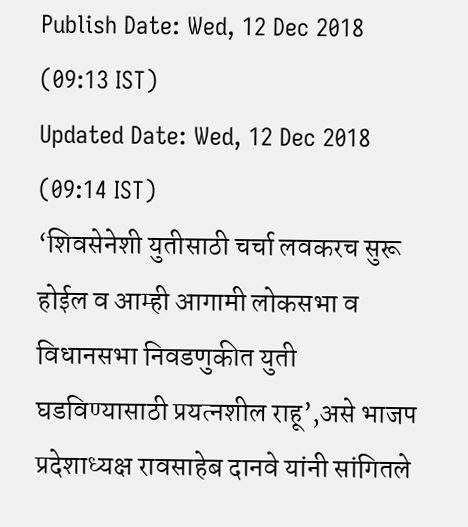Publish Date: Wed, 12 Dec 2018 (09:13 IST)
Updated Date: Wed, 12 Dec 2018 (09:14 IST)
‘शिवसेनेशी युतीसाठी चर्चा लवकरच सुरू होईल व आम्ही आगामी लोकसभा व विधानसभा निवडणुकीत युती घडविण्यासाठी प्रयत्नशील राहू’,असे भाजप प्रदेशाध्यक्ष रावसाहेब दानवे यांनी सांगितले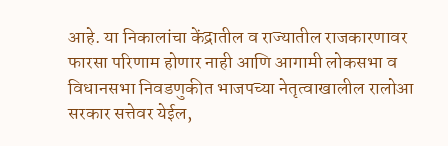आहे. या निकालांचा केंद्रातील व राज्यातील राजकारणावर फारसा परिणाम होणार नाही आणि आगामी लोकसभा व विधानसभा निवडणुकीत भाजपच्या नेतृत्वाखालील रालोआ सरकार सत्तेवर येईल,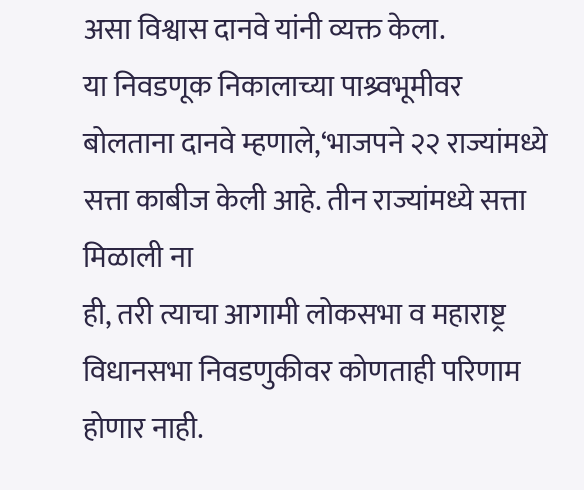असा विश्वास दानवे यांनी व्यक्त केला.
या निवडणूक निकालाच्या पाश्र्वभूमीवर बोलताना दानवे म्हणाले,‘भाजपने २२ राज्यांमध्ये सत्ता काबीज केली आहे. तीन राज्यांमध्ये सत्ता मिळाली ना
ही, तरी त्याचा आगामी लोकसभा व महाराष्ट्र विधानसभा निवडणुकीवर कोणताही परिणाम होणार नाही.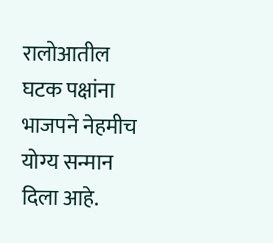रालोआतील घटक पक्षांना भाजपने नेहमीच योग्य सन्मान दिला आहे.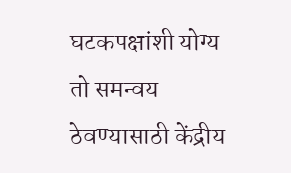घटकपक्षांशी योग्य तो समन्वय ठेवण्यासाठी केंद्रीय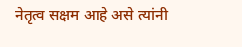नेतृत्व सक्षम आहे असे त्यांनी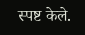स्पष्ट केले.